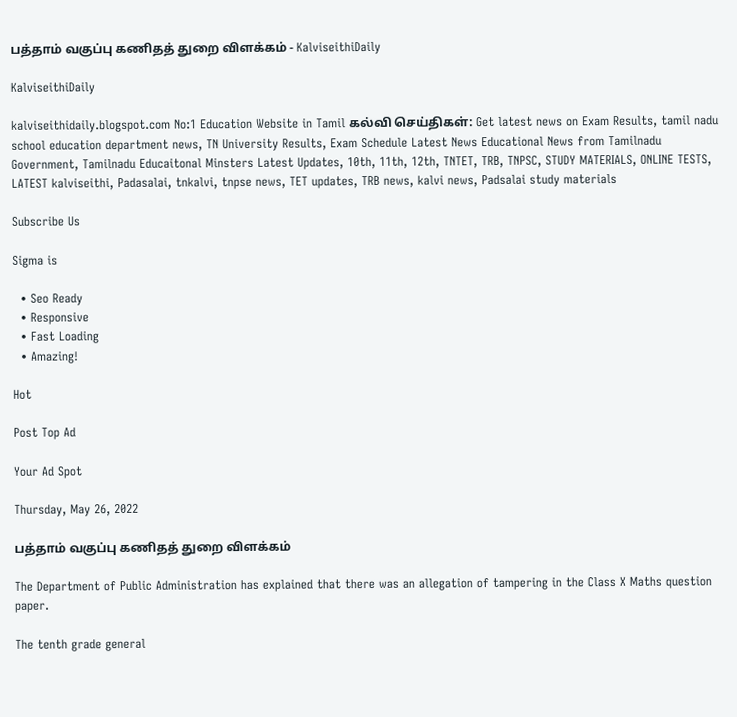பத்தாம் வகுப்பு கணிதத் துறை விளக்கம் - KalviseithiDaily

KalviseithiDaily

kalviseithidaily.blogspot.com No:1 Education Website in Tamil கல்வி செய்திகள்: Get latest news on Exam Results, tamil nadu school education department news, TN University Results, Exam Schedule Latest News Educational News from Tamilnadu Government, Tamilnadu Educaitonal Minsters Latest Updates, 10th, 11th, 12th, TNTET, TRB, TNPSC, STUDY MATERIALS, ONLINE TESTS, LATEST kalviseithi, Padasalai, tnkalvi, tnpse news, TET updates, TRB news, kalvi news, Padsalai study materials

Subscribe Us

Sigma is

  • Seo Ready
  • Responsive
  • Fast Loading
  • Amazing!

Hot

Post Top Ad

Your Ad Spot

Thursday, May 26, 2022

பத்தாம் வகுப்பு கணிதத் துறை விளக்கம்

The Department of Public Administration has explained that there was an allegation of tampering in the Class X Maths question paper.

The tenth grade general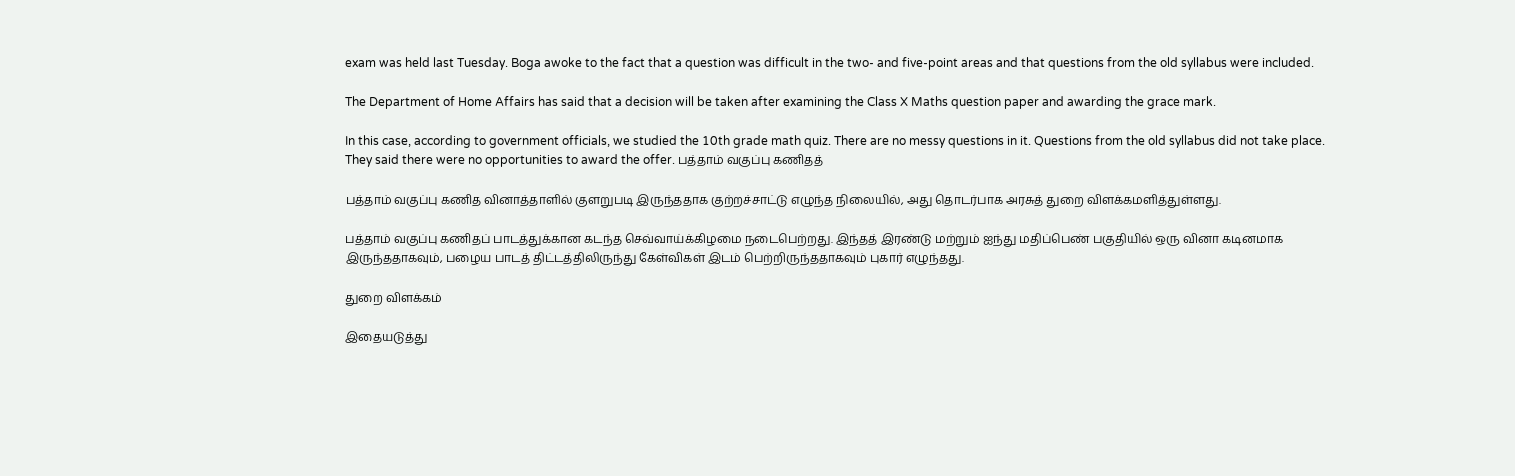exam was held last Tuesday. Boga awoke to the fact that a question was difficult in the two- and five-point areas and that questions from the old syllabus were included.

The Department of Home Affairs has said that a decision will be taken after examining the Class X Maths question paper and awarding the grace mark.

In this case, according to government officials, we studied the 10th grade math quiz. There are no messy questions in it. Questions from the old syllabus did not take place. They said there were no opportunities to award the offer. பத்தாம் வகுப்பு கணிதத்

பத்தாம் வகுப்பு கணித வினாத்தாளில் குளறுபடி இருந்ததாக குற்றச்சாட்டு எழுந்த நிலையில், அது தொடர்பாக அரசுத் துறை விளக்கமளித்துள்ளது.

பத்தாம் வகுப்பு கணிதப் பாடத்துக்கான கடந்த செவ்வாய்க்கிழமை நடைபெற்றது. இந்தத் இரண்டு மற்றும் ஐந்து மதிப்பெண் பகுதியில் ஒரு வினா கடினமாக இருந்ததாகவும், பழைய பாடத் திட்டத்திலிருந்து கேள்விகள் இடம் பெற்றிருந்ததாகவும் புகார் எழுந்தது.

துறை விளக்கம்

இதையடுத்து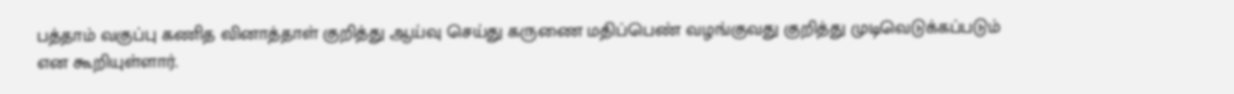பத்தாம் வகுப்பு கணித வினாத்தாள் குறித்து ஆய்வு செய்து கருணை மதிப்பெண் வழங்குவது குறித்து முடிவெடுக்கப்படும் என கூறியுள்ளார்.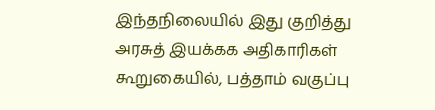இந்தநிலையில் இது குறித்து அரசுத் இயக்கக அதிகாரிகள் கூறுகையில், பத்தாம் வகுப்பு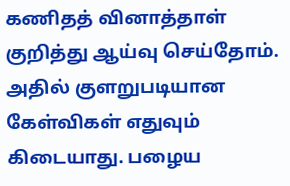கணிதத் வினாத்தாள் குறித்து ஆய்வு செய்தோம். அதில் குளறுபடியான கேள்விகள் எதுவும் கிடையாது. பழைய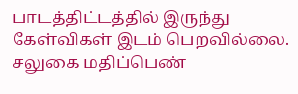பாடத்திட்டத்தில் இருந்து கேள்விகள் இடம் பெறவில்லை. சலுகை மதிப்பெண்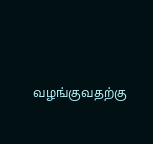வழங்குவதற்கு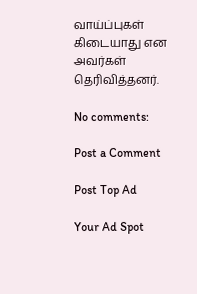வாய்ப்புகள் கிடையாது என அவர்கள் தெரிவித்தனர்.

No comments:

Post a Comment

Post Top Ad

Your Ad Spot